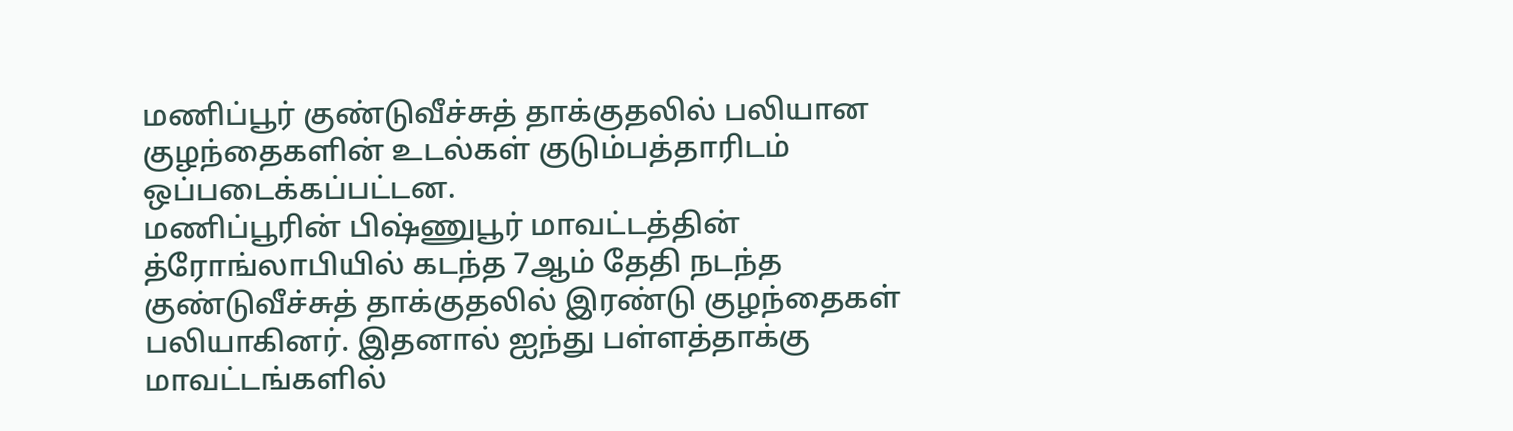மணிப்பூர் குண்டுவீச்சுத் தாக்குதலில் பலியான குழந்தைகளின் உடல்கள் குடும்பத்தாரிடம் ஒப்படைக்கப்பட்டன.
மணிப்பூரின் பிஷ்ணுபூர் மாவட்டத்தின் த்ரோங்லாபியில் கடந்த 7ஆம் தேதி நடந்த குண்டுவீச்சுத் தாக்குதலில் இரண்டு குழந்தைகள் பலியாகினர். இதனால் ஐந்து பள்ளத்தாக்கு மாவட்டங்களில்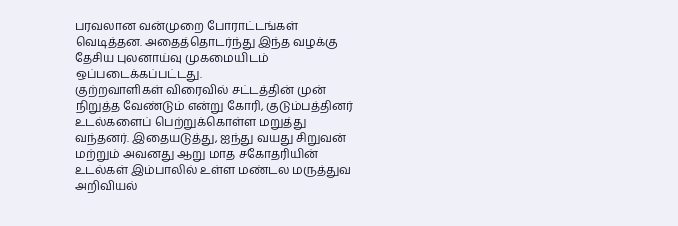பரவலான வன்முறை போராட்டங்கள் வெடித்தன. அதைத்தொடர்ந்து இந்த வழக்கு தேசிய புலனாய்வு முகமையிடம் ஒப்படைக்கப்பட்டது.
குற்றவாளிகள் விரைவில் சட்டத்தின் முன் நிறுத்த வேண்டும் என்று கோரி, குடும்பத்தினர் உடல்களைப் பெற்றுக்கொள்ள மறுத்து வந்தனர். இதையடுத்து, ஐந்து வயது சிறுவன் மற்றும் அவனது ஆறு மாத சகோதரியின் உடல்கள் இம்பாலில் உள்ள மண்டல மருத்துவ அறிவியல்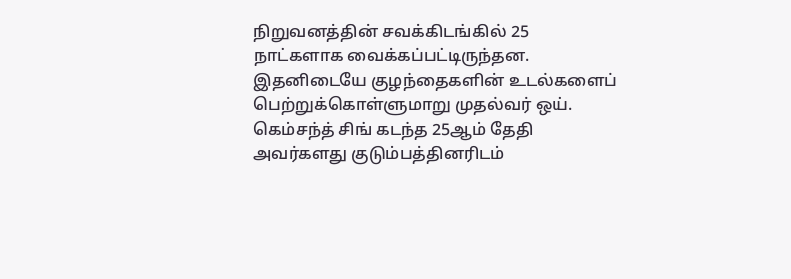நிறுவனத்தின் சவக்கிடங்கில் 25 நாட்களாக வைக்கப்பட்டிருந்தன.
இதனிடையே குழந்தைகளின் உடல்களைப் பெற்றுக்கொள்ளுமாறு முதல்வர் ஒய். கெம்சந்த் சிங் கடந்த 25ஆம் தேதி அவர்களது குடும்பத்தினரிடம்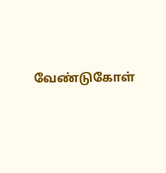வேண்டுகோள்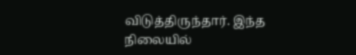விடுத்திருந்தார். இந்த நிலையில்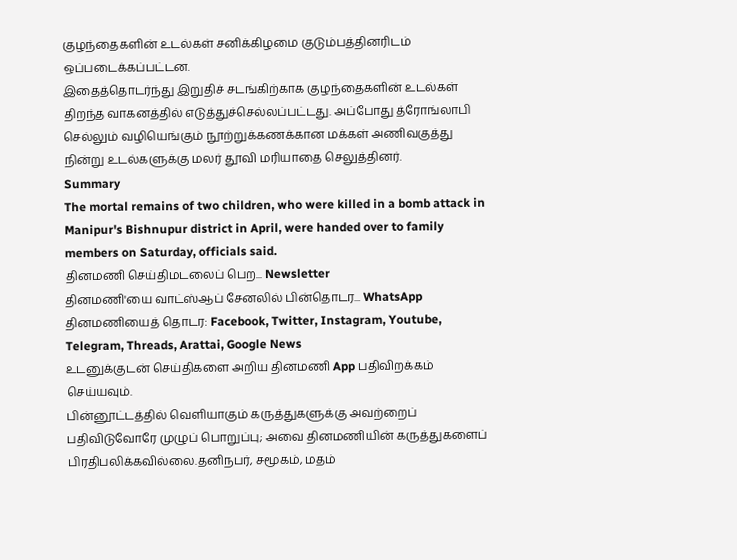குழந்தைகளின் உடல்கள் சனிக்கிழமை குடும்பத்தினரிடம் ஒப்படைக்கப்பட்டன.
இதைத்தொடர்ந்து இறுதிச் சடங்கிற்காக குழந்தைகளின் உடல்கள் திறந்த வாகனத்தில் எடுத்துச்செல்லப்பட்டது. அப்போது த்ரோங்லாபி செல்லும் வழியெங்கும் நூற்றுக்கணக்கான மக்கள் அணிவகுத்து நின்று உடல்களுக்கு மலர் தூவி மரியாதை செலுத்தினர்.
Summary
The mortal remains of two children, who were killed in a bomb attack in Manipur's Bishnupur district in April, were handed over to family members on Saturday, officials said.
தினமணி செய்திமடலைப் பெற... Newsletter
தினமணி'யை வாட்ஸ்ஆப் சேனலில் பின்தொடர... WhatsApp
தினமணியைத் தொடர: Facebook, Twitter, Instagram, Youtube, Telegram, Threads, Arattai, Google News
உடனுக்குடன் செய்திகளை அறிய தினமணி App பதிவிறக்கம் செய்யவும்.
பின்னூட்டத்தில் வெளியாகும் கருத்துகளுக்கு அவற்றைப் பதிவிடுவோரே முழுப் பொறுப்பு; அவை தினமணியின் கருத்துகளைப் பிரதிபலிக்கவில்லை.தனிநபர், சமூகம், மதம்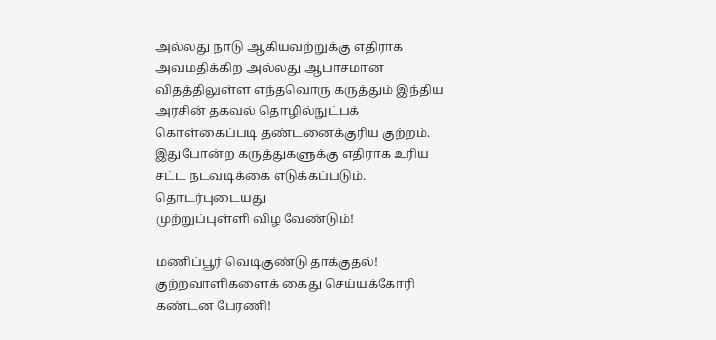அல்லது நாடு ஆகியவற்றுக்கு எதிராக அவமதிக்கிற அல்லது ஆபாசமான விதத்திலுள்ள எந்தவொரு கருத்தும் இந்திய அரசின் தகவல் தொழில்நுட்பக் கொள்கைப்படி தண்டனைக்குரிய குற்றம். இதுபோன்ற கருத்துகளுக்கு எதிராக உரிய சட்ட நடவடிக்கை எடுக்கப்படும்.
தொடர்புடையது
முற்றுப்புள்ளி விழ வேண்டும்!

மணிப்பூர் வெடிகுண்டு தாக்குதல்! குற்றவாளிகளைக் கைது செய்யக்கோரி கண்டன பேரணி!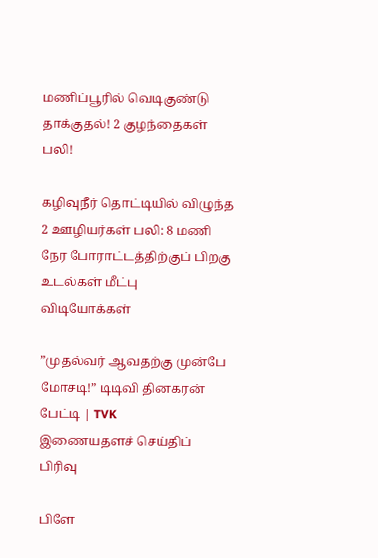மணிப்பூரில் வெடிகுண்டு தாக்குதல்! 2 குழந்தைகள் பலி!

கழிவுநீர் தொட்டியில் விழுந்த 2 ஊழியர்கள் பலி: 8 மணி நேர போராட்டத்திற்குப் பிறகு உடல்கள் மீட்பு
விடியோக்கள்

”முதல்வர் ஆவதற்கு முன்பே மோசடி!” டிடிவி தினகரன் பேட்டி | TVK
இணையதளச் செய்திப் பிரிவு

பிளே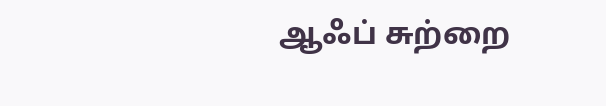ஆஃப் சுற்றை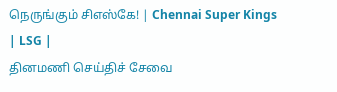நெருங்கும் சிஎஸ்கே! | Chennai Super Kings | LSG |
தினமணி செய்திச் சேவை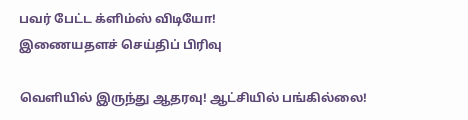பவர் பேட்ட க்ளிம்ஸ் விடியோ!
இணையதளச் செய்திப் பிரிவு

வெளியில் இருந்து ஆதரவு! ஆட்சியில் பங்கில்லை!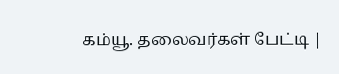கம்யூ. தலைவர்கள் பேட்டி |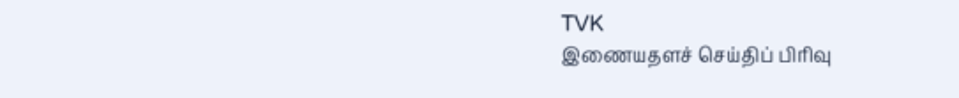TVK
இணையதளச் செய்திப் பிரிவு